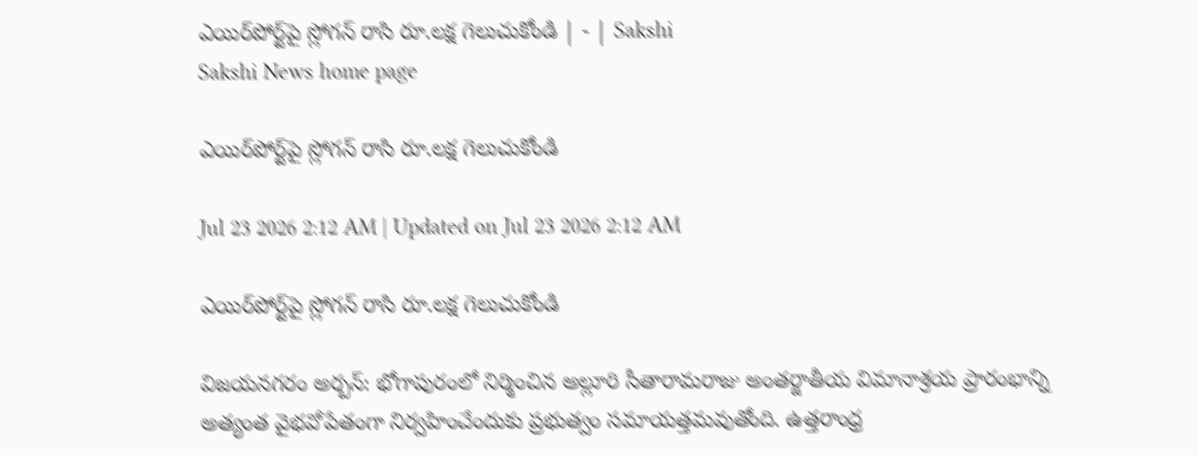ఎయిర్‌పోర్ట్‌పై స్లోగన్‌ రాసి రూ.లక్ష గెలుచుకోండి | - | Sakshi
Sakshi News home page

ఎయిర్‌పోర్ట్‌పై స్లోగన్‌ రాసి రూ.లక్ష గెలుచుకోండి

Jul 23 2026 2:12 AM | Updated on Jul 23 2026 2:12 AM

ఎయిర్‌పోర్ట్‌పై స్లోగన్‌ రాసి రూ.లక్ష గెలుచుకోండి

విజయనగరం అర్బన్‌: భోగాపురంలో నిర్మించిన అల్లూరి సీతారామరాజు అంతర్జాతీయ విమానాశ్రయ ప్రారంభాన్ని అత్యంత వైభవోపేతంగా నిర్వహించేందుకు ప్రభుత్వం సమాయత్తమవుతోంది. ఉత్తరాంధ్ర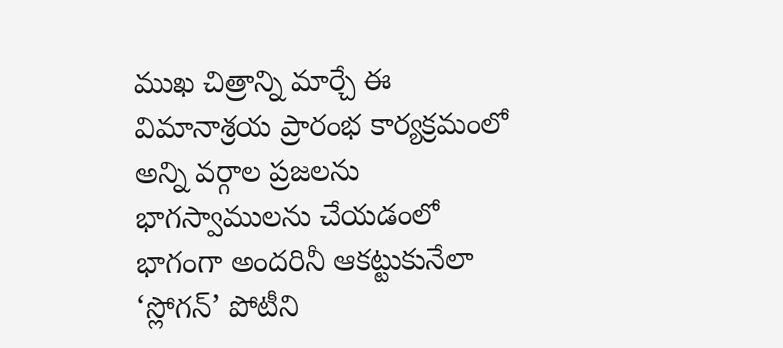ముఖ చిత్రాన్ని మార్చే ఈ విమానాశ్రయ ప్రారంభ కార్యక్రమంలో అన్ని వర్గాల ప్రజలను భాగస్వాములను చేయడంలో భాగంగా అందరినీ ఆకట్టుకునేలా ‘స్లోగన్‌’ పోటీని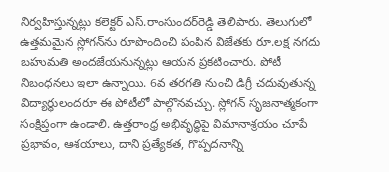నిర్వహిస్తున్నట్లు కలెక్టర్‌ ఎస్‌.రాంసుందర్‌రెడ్డి తెలిపారు. తెలుగులో ఉత్తమమైన స్లోగన్‌ను రూపొందించి పంపిన విజేతకు రూ.లక్ష నగదు బహుమతి అందజేయనున్నట్లు ఆయన ప్రకటించారు. పోటీ నిబంధనలు ఇలా ఉన్నాయి. 6వ తరగతి నుంచి డిగ్రీ చదువుతున్న విద్యార్థులందరూ ఈ పోటీలో పాల్గొనవచ్చు. స్లోగన్‌ సృజనాత్మకంగా సంక్షిప్తంగా ఉండాలి. ఉత్తరాంధ్ర అభివృద్ధిపై విమానాశ్రయం చూపే ప్రభావం, ఆశయాలు, దాని ప్రత్యేకత, గొప్పదనాన్ని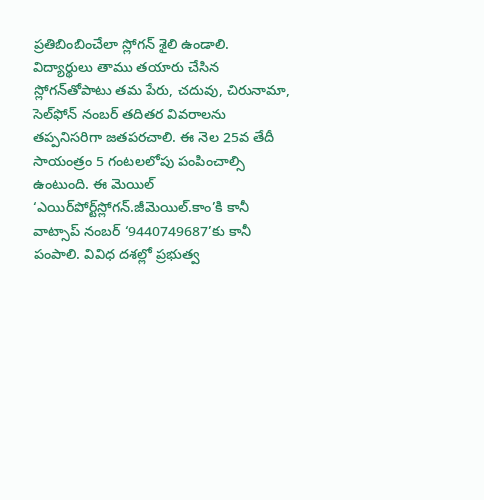ప్రతిబింబించేలా స్లోగన్‌ శైలి ఉండాలి. విద్యార్థులు తాము తయారు చేసిన స్లోగన్‌తోపాటు తమ పేరు, చదువు, చిరునామా, సెల్‌ఫోన్‌ నంబర్‌ తదితర వివరాలను తప్పనిసరిగా జతపరచాలి. ఈ నెల 25వ తేదీ సాయంత్రం 5 గంటలలోపు పంపించాల్సి ఉంటుంది. ఈ మెయిల్‌ ‘ఎయిర్‌పోర్ట్‌స్లోగన్‌.జీమెయిల్‌.కాం’కి కానీ వాట్సాప్‌ నంబర్‌ ‘9440749687’కు కానీ పంపాలి. వివిధ దశల్లో ప్రభుత్వ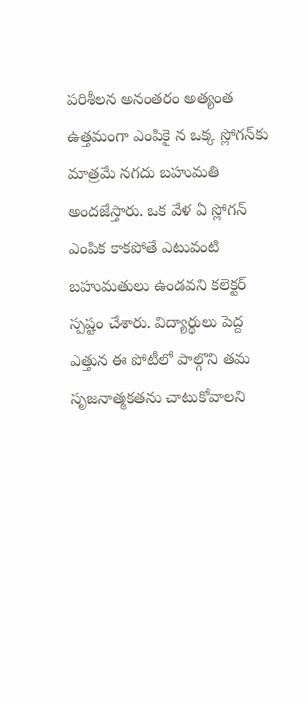పరిశీలన అనంతరం అత్యంత ఉత్తమంగా ఎంపికై న ఒక్క స్లోగన్‌కు మాత్రమే నగదు బహుమతి అందజేస్తారు. ఒక వేళ ఏ స్లోగన్‌ ఎంపిక కాకపోతే ఎటువంటి బహుమతులు ఉండవని కలెక్టర్‌ స్పష్టం చేశారు. విద్యార్థులు పెద్ద ఎత్తున ఈ పోటీలో పాల్గొని తమ సృజనాత్మకతను చాటుకోవాలని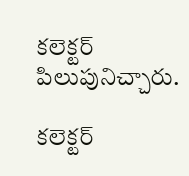కలెక్టర్‌ పిలుపునిచ్చారు.

కలెక్టర్‌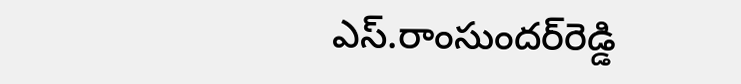ఎస్‌.రాంసుందర్‌రెడ్డి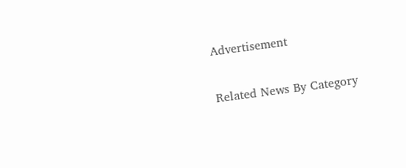Advertisement

Related News By Category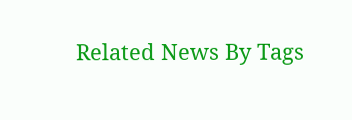Related News By Tags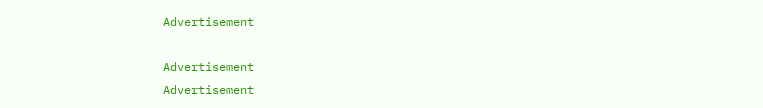Advertisement

Advertisement
Advertisement